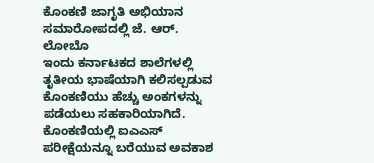ಕೊಂಕಣಿ ಜಾಗೃತಿ ಅಭಿಯಾನ ಸಮಾರೋಪದಲ್ಲಿ ಜೆ. ಆರ್. ಲೋಬೊ
ಇಂದು ಕರ್ನಾಟಕದ ಶಾಲೆಗಳಲ್ಲಿ ತೃತೀಯ ಭಾಷೆಯಾಗಿ ಕಲಿಸಲ್ಪಡುವ ಕೊಂಕಣಿಯು ಹೆಚ್ಚು ಅಂಕಗಳನ್ನು ಪಡೆಯಲು ಸಹಕಾರಿಯಾಗಿದೆ. ಕೊಂಕಣಿಯಲ್ಲಿ ಐಎಎಸ್ ಪರೀಕ್ಷೆಯನ್ನೂ ಬರೆಯುವ ಅವಕಾಶ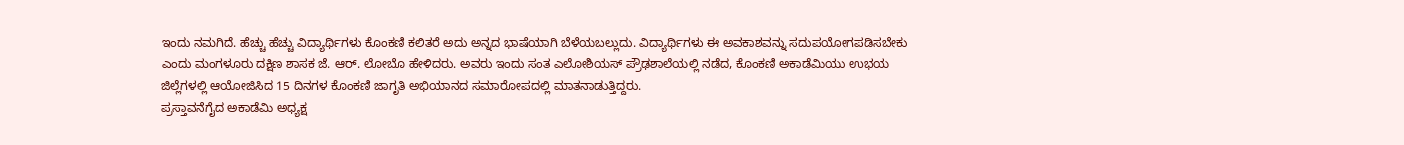ಇಂದು ನಮಗಿದೆ. ಹೆಚ್ಚು ಹೆಚ್ಚು ವಿದ್ಯಾರ್ಥಿಗಳು ಕೊಂಕಣಿ ಕಲಿತರೆ ಅದು ಅನ್ನದ ಭಾಷೆಯಾಗಿ ಬೆಳೆಯಬಲ್ಲುದು. ವಿದ್ಯಾರ್ಥಿಗಳು ಈ ಅವಕಾಶವನ್ನು ಸದುಪಯೋಗಪಡಿಸಬೇಕು ಎಂದು ಮಂಗಳೂರು ದಕ್ಷಿಣ ಶಾಸಕ ಜೆ. ಆರ್. ಲೋಬೊ ಹೇಳಿದರು. ಅವರು ಇಂದು ಸಂತ ಎಲೋಶಿಯಸ್ ಪ್ರೌಢಶಾಲೆಯಲ್ಲಿ ನಡೆದ, ಕೊಂಕಣಿ ಅಕಾಡೆಮಿಯು ಉಭಯ ಜಿಲ್ಲೆಗಳಲ್ಲಿ ಆಯೋಜಿಸಿದ 15 ದಿನಗಳ ಕೊಂಕಣಿ ಜಾಗೃತಿ ಅಭಿಯಾನದ ಸಮಾರೋಪದಲ್ಲಿ ಮಾತನಾಡುತ್ತಿದ್ದರು.
ಪ್ರಸ್ತಾವನೆಗೈದ ಅಕಾಡೆಮಿ ಅಧ್ಯಕ್ಷ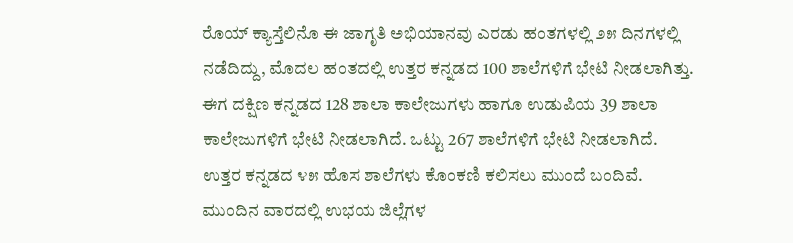ರೊಯ್ ಕ್ಯಾಸ್ತೆಲಿನೊ ಈ ಜಾಗೃತಿ ಅಭಿಯಾನವು ಎರಡು ಹಂತಗಳಲ್ಲಿ ೨೫ ದಿನಗಳಲ್ಲಿ ನಡೆದಿದ್ದು, ಮೊದಲ ಹಂತದಲ್ಲಿ ಉತ್ತರ ಕನ್ನಡದ 100 ಶಾಲೆಗಳಿಗೆ ಭೇಟಿ ನೀಡಲಾಗಿತ್ತು. ಈಗ ದಕ್ಷಿಣ ಕನ್ನಡದ 128 ಶಾಲಾ ಕಾಲೇಜುಗಳು ಹಾಗೂ ಉಡುಪಿಯ 39 ಶಾಲಾ ಕಾಲೇಜುಗಳಿಗೆ ಭೇಟಿ ನೀಡಲಾಗಿದೆ. ಒಟ್ಟು 267 ಶಾಲೆಗಳಿಗೆ ಭೇಟಿ ನೀಡಲಾಗಿದೆ. ಉತ್ತರ ಕನ್ನಡದ ೪೫ ಹೊಸ ಶಾಲೆಗಳು ಕೊಂಕಣಿ ಕಲಿಸಲು ಮುಂದೆ ಬಂದಿವೆ. ಮುಂದಿನ ವಾರದಲ್ಲಿ ಉಭಯ ಜಿಲ್ಲೆಗಳ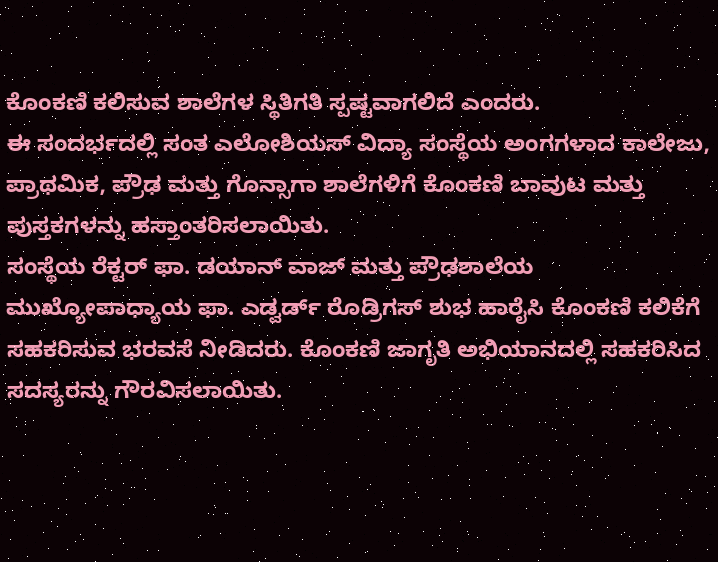ಕೊಂಕಣಿ ಕಲಿಸುವ ಶಾಲೆಗಳ ಸ್ಥಿತಿಗತಿ ಸ್ಪಷ್ಟವಾಗಲಿದೆ ಎಂದರು.
ಈ ಸಂದರ್ಭದಲ್ಲಿ ಸಂತ ಎಲೋಶಿಯಸ್ ವಿದ್ಯಾ ಸಂಸ್ಥೆಯ ಅಂಗಗಳಾದ ಕಾಲೇಜು, ಪ್ರಾಥಮಿಕ, ಪ್ರೌಢ ಮತ್ತು ಗೊನ್ಸಾಗಾ ಶಾಲೆಗಳಿಗೆ ಕೊಂಕಣಿ ಬಾವುಟ ಮತ್ತು ಪುಸ್ತಕಗಳನ್ನು ಹಸ್ತಾಂತರಿಸಲಾಯಿತು.
ಸಂಸ್ಥೆಯ ರೆಕ್ಟರ್ ಫಾ. ಡಯಾನ್ ವಾಜ್ ಮತ್ತು ಪ್ರೌಢಶಾಲೆಯ ಮುಖ್ಯೋಪಾಧ್ಯಾಯ ಫಾ. ಎಡ್ವರ್ಡ್ ರೊಡ್ರಿಗಸ್ ಶುಭ ಹಾರೈಸಿ ಕೊಂಕಣಿ ಕಲಿಕೆಗೆ ಸಹಕರಿಸುವ ಭರವಸೆ ನೀಡಿದರು. ಕೊಂಕಣಿ ಜಾಗೃತಿ ಅಭಿಯಾನದಲ್ಲಿ ಸಹಕರಿಸಿದ ಸದಸ್ಯರನ್ನು ಗೌರವಿಸಲಾಯಿತು.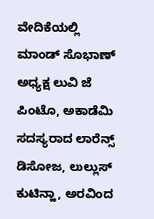ವೇದಿಕೆಯಲ್ಲಿ ಮಾಂಡ್ ಸೊಭಾಣ್ ಅಧ್ಯಕ್ಷ ಲುವಿ ಜೆ ಪಿಂಟೊ, ಅಕಾಡೆಮಿ ಸದಸ್ಯರಾದ ಲಾರೆನ್ಸ್ ಡಿಸೋಜ, ಲುಲ್ಲುಸ್ ಕುಟಿನ್ಹಾ, ಅರವಿಂದ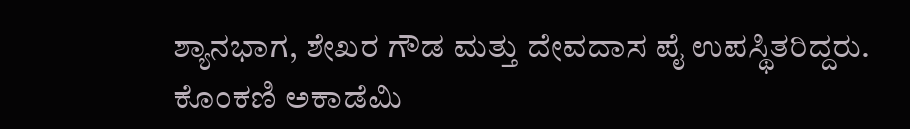ಶ್ಯಾನಭಾಗ, ಶೇಖರ ಗೌಡ ಮತ್ತು ದೇವದಾಸ ಪೈ ಉಪಸ್ಥಿತರಿದ್ದರು.
ಕೊಂಕಣಿ ಅಕಾಡೆಮಿ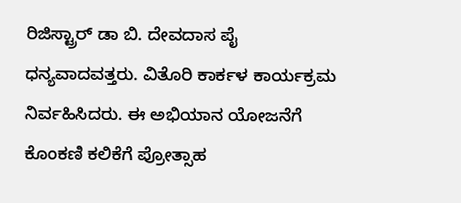ರಿಜಿಸ್ಟ್ರಾರ್ ಡಾ ಬಿ. ದೇವದಾಸ ಪೈ ಧನ್ಯವಾದವತ್ತರು. ವಿತೊರಿ ಕಾರ್ಕಳ ಕಾರ್ಯಕ್ರಮ ನಿರ್ವಹಿಸಿದರು. ಈ ಅಭಿಯಾನ ಯೋಜನೆಗೆ ಕೊಂಕಣಿ ಕಲಿಕೆಗೆ ಪ್ರೋತ್ಸಾಹ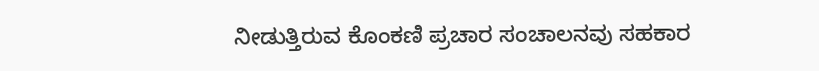ನೀಡುತ್ತಿರುವ ಕೊಂಕಣಿ ಪ್ರಚಾರ ಸಂಚಾಲನವು ಸಹಕಾರ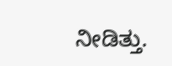ನೀಡಿತ್ತು.